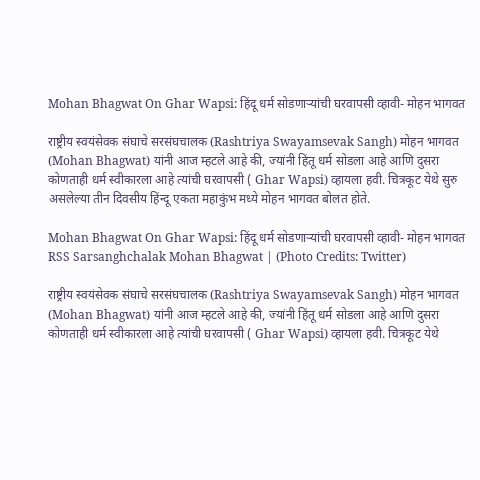Mohan Bhagwat On Ghar Wapsi: हिंदू धर्म सोडणाऱ्यांची घरवापसी व्हावी- मोहन भागवत

राष्ट्रीय स्वयंसेवक संघाचे सरसंघचालक (Rashtriya Swayamsevak Sangh) मोहन भागवत (Mohan Bhagwat) यांनी आज म्हटले आहे की, ज्यांनी हिंतू धर्म सोडला आहे आणि दुसरा कोणताही धर्म स्वीकारला आहे त्यांची घरवापसी ( Ghar Wapsi) व्हायला हवी. चित्रकूट येथे सुरु असलेल्या तीन दिवसीय हिंन्दू एकता महाकुंभ मध्ये मोहन भागवत बोलत होते.

Mohan Bhagwat On Ghar Wapsi: हिंदू धर्म सोडणाऱ्यांची घरवापसी व्हावी- मोहन भागवत
RSS Sarsanghchalak Mohan Bhagwat | (Photo Credits: Twitter)

राष्ट्रीय स्वयंसेवक संघाचे सरसंघचालक (Rashtriya Swayamsevak Sangh) मोहन भागवत (Mohan Bhagwat) यांनी आज म्हटले आहे की, ज्यांनी हिंतू धर्म सोडला आहे आणि दुसरा कोणताही धर्म स्वीकारला आहे त्यांची घरवापसी ( Ghar Wapsi) व्हायला हवी. चित्रकूट येथे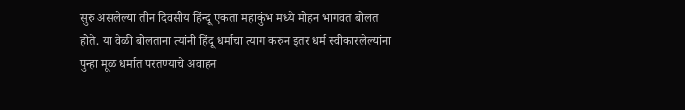सुरु असलेल्या तीन दिवसीय हिंन्दू एकता महाकुंभ मध्ये मोहन भागवत बोलत होते. या वेळी बोलताना त्यांनी हिंदू धर्माचा त्याग करुन इतर धर्म स्वीकारलेल्यांना पुन्हा मूळ धर्मात परतण्याचे अवाहन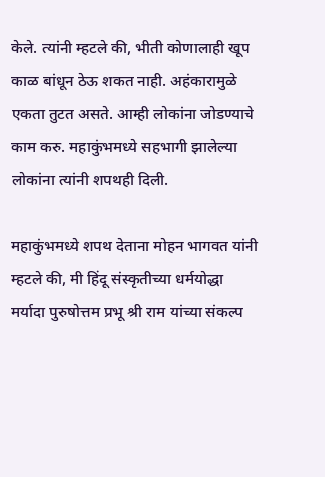केले. त्यांनी म्हटले की, भीती कोणालाही खूप काळ बांधून ठेऊ शकत नाही. अहंकारामुळे एकता तुटत असते. आम्ही लोकांना जोडण्याचे काम करु. महाकुंभमध्ये सहभागी झालेल्या लोकांना त्यांनी शपथही दिली.

महाकुंभमध्ये शपथ देताना मोहन भागवत यांनी म्हटले की, मी हिंदू संस्कृतीच्या धर्मयोद्धा मर्यादा पुरुषोत्तम प्रभू श्री राम यांच्या संकल्प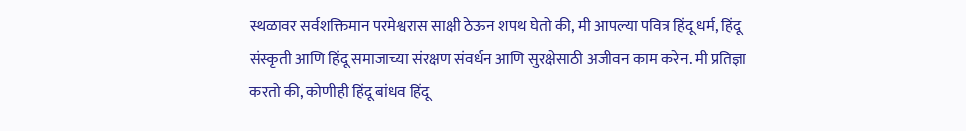स्थळावर सर्वशक्तिमान परमेश्वरास साक्षी ठेऊन शपथ घेतो की, मी आपल्या पवित्र हिंदू धर्म, हिंदू संस्कृती आणि हिंदू समाजाच्या संरक्षण संवर्धन आणि सुरक्षेसाठी अजीवन काम करेन. मी प्रतिज्ञा करतो की, कोणीही हिंदू बांधव हिंदू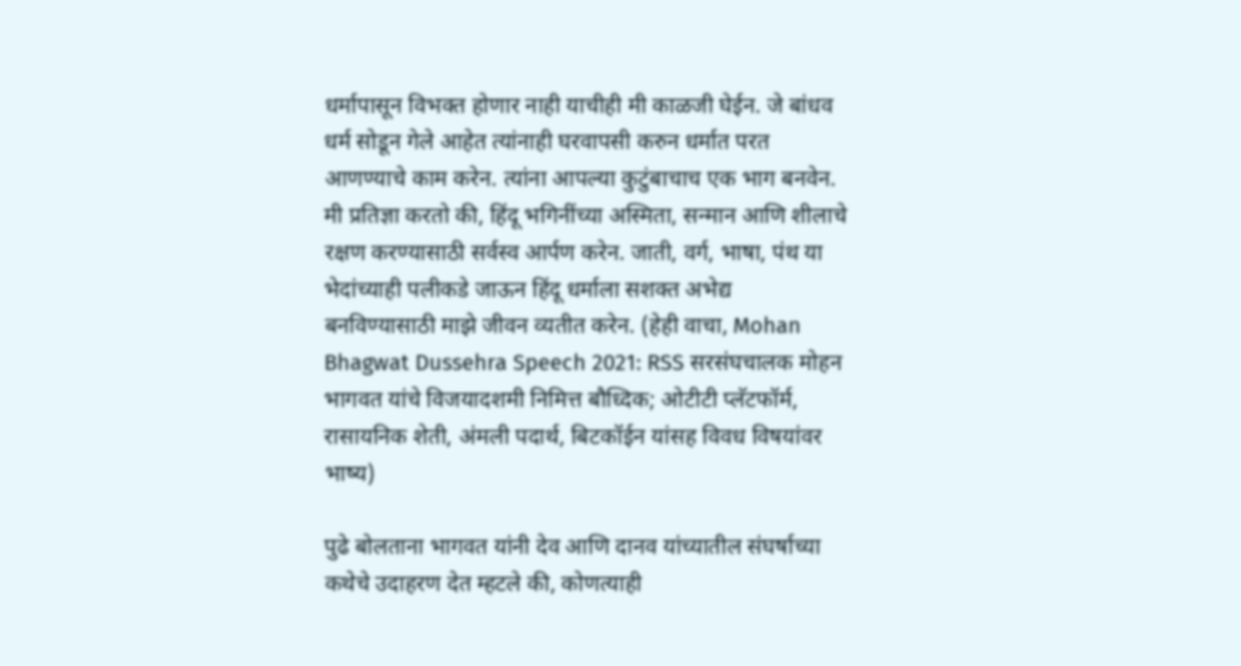धर्मापासून विभक्त होणार नाही याचीही मी काळजी घेईन. जे बांधव धर्म सोडून गेले आहेत त्यांनाही घरवापसी करुन धर्मात परत आणण्याचे काम करेन. त्यांना आपल्या कुटुंबाचाच एक भाग बनवेन. मी प्रतिज्ञा करतो की, हिंदू भगिनींच्या अस्मिता, सन्मान आणि शीलाचे रक्षण करण्यासाठी सर्वस्व आर्पण करेन. जाती, वर्ग, भाषा, पंथ या भेदांच्याही पलीकडे जाऊन हिंदू धर्माला सशक्त अभेद्य बनविण्यासाठी माझे जीवन व्यतीत करेन. (हेही वाचा, Mohan Bhagwat Dussehra Speech 2021: RSS सरसंघचालक मोहन भागवत यांचे विजयादशमी निमित्त बौध्दिक; ओटीटी प्लॅटफॉर्म, रासायनिक शेती, अंमली पदार्थ, बिटकॉईन यांसह विवध विषयांवर भाष्य)

पुढे बोलताना भागवत यांनी देव आणि दानव यांच्यातील संघर्षाच्या कथेचे उदाहरण देत म्हटले की, कोणत्याही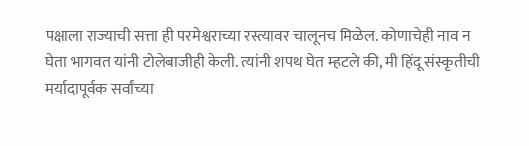पक्षाला राज्याची सत्ता ही परमेश्वराच्या रस्त्यावर चालूनच मिळेल. कोणाचेही नाव न घेता भागवत यांनी टोलेबाजीही केली. त्यांनी शपथ घेत म्हटले की, मी हिंदू संस्कृतीची मर्यादापूर्वक सर्वांच्या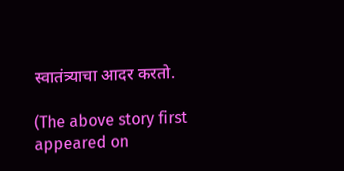स्वातंत्र्याचा आदर करतो.

(The above story first appeared on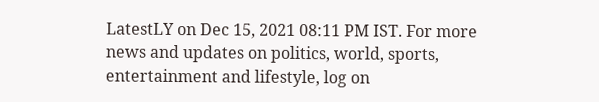LatestLY on Dec 15, 2021 08:11 PM IST. For more news and updates on politics, world, sports, entertainment and lifestyle, log on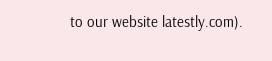to our website latestly.com).